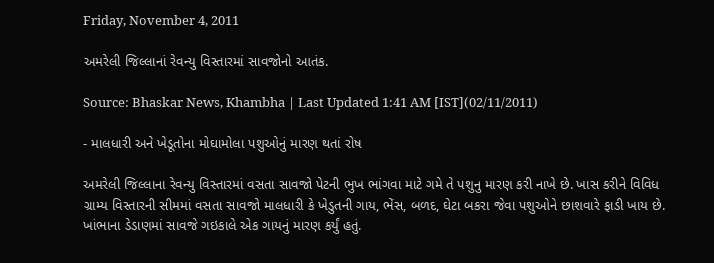Friday, November 4, 2011

અમરેલી જિલ્લાનાં રેવન્યુ વિસ્તારમાં સાવજોનો આતંક.

Source: Bhaskar News, Khambha | Last Updated 1:41 AM [IST](02/11/2011)

- માલધારી અને ખેડૂતોના મોઘામોલા પશુઓનું મારણ થતાં રોષ

અમરેલી જિલ્લાના રેવન્યુ વિસ્તારમાં વસતા સાવજો પેટની ભુખ ભાંગવા માટે ગમે તે પશુનુ મારણ કરી નાખે છે. ખાસ કરીને વિવિધ ગ્રામ્ય વિસ્તારની સીમમાં વસતા સાવજો માલધારી કે ખેડુતની ગાય, ભેંસ, બળદ, ઘેટા બકરા જેવા પશુઓને છાશવારે ફાડી ખાય છે. ખાંભાના ડેડાણમાં સાવજે ગઇકાલે એક ગાયનું મારણ કર્યું હતું.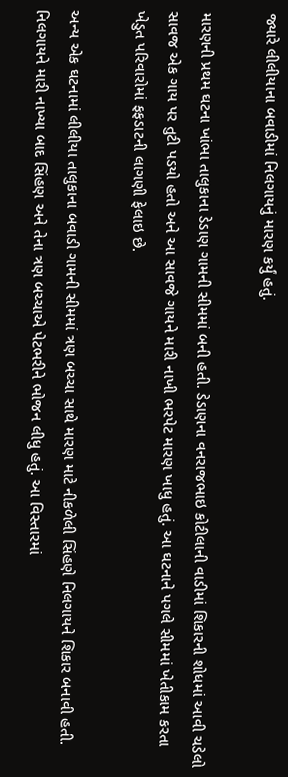જ્યારે લીલીયાના બવાડીમાં નિલગાયનું મારણ કર્યું હતું.

મારણની પ્રથમ ઘટના ખાંભા તાલુકાના ડેડાણ ગામની સીમમાં બની હતી. ડેડાણના વનરાજભાઇ કોટીલાની વાડીમાં શિકારની શોધમાં આવી ચડેલો સાવજ એક ગાય પર તુટી પડયો હતો અને આ સાવજે ગાયને મારી નાખી ભરપેટ મારણ ખાધુ હતું. આ ઘટનાને પગલે સીમમાં ખેતીકામ કરતા ખેડુત પરિવારોમાં ફફડાટની લાગણી ફેલાઇ છે.

અન્ય એક ઘટનામાં લીલીયા તાલુકાના બવાડી ગામની સીમમાં ત્રણ બચ્ચા સાથે મારણ માટે નીકળેલી સિંહણે નિલગાયને શિકાર બનાવી હતી.
નિલગાયને મારી નાખ્યા બાદ સિંહણ અને તેના ત્રણ બચ્ચાએ પેટભરીને ભોજન લીધુ હતું. આ વિસ્તારમાં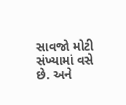સાવજો મોટી સંખ્યામાં વસે છે. અને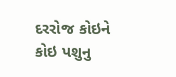દરરોજ કોઇને કોઇ પશુનુ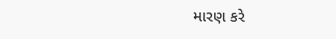મારણ કરે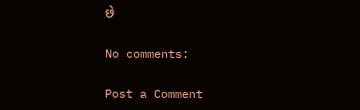છે

No comments:

Post a Comment